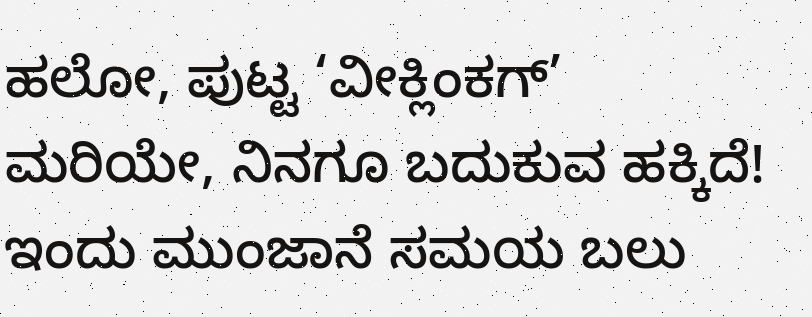ಹಲೋ, ಪುಟ್ಟ ‘ವೀಕ್ಲಿಂಕಗ್’ ಮರಿಯೇ, ನಿನಗೂ ಬದುಕುವ ಹಕ್ಕಿದೆ!
ಇಂದು ಮುಂಜಾನೆ ಸಮಯ ಬಲು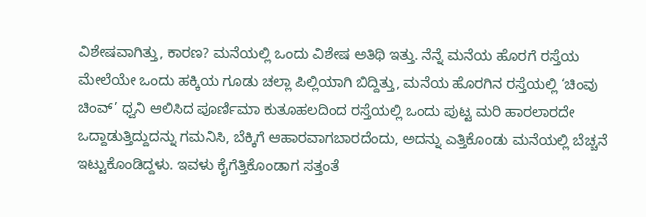ವಿಶೇಷವಾಗಿತ್ತು, ಕಾರಣ? ಮನೆಯಲ್ಲಿ ಒಂದು ವಿಶೇಷ ಅತಿಥಿ ಇತ್ತು. ನೆನ್ನೆ ಮನೆಯ ಹೊರಗೆ ರಸ್ತೆಯ ಮೇಲೆಯೇ ಒಂದು ಹಕ್ಕಿಯ ಗೂಡು ಚಲ್ಲಾ ಪಿಲ್ಲಿಯಾಗಿ ಬಿದ್ದಿತ್ತು, ಮನೆಯ ಹೊರಗಿನ ರಸ್ತೆಯಲ್ಲಿ ‘ಚಿಂವು ಚಿಂವ್’ ಧ್ವನಿ ಆಲಿಸಿದ ಪೂರ್ಣಿಮಾ ಕುತೂಹಲದಿಂದ ರಸ್ತೆಯಲ್ಲಿ ಒಂದು ಪುಟ್ಟ ಮರಿ ಹಾರಲಾರದೇ ಒದ್ದಾಡುತ್ತಿದ್ದುದನ್ನು ಗಮನಿಸಿ, ಬೆಕ್ಕಿಗೆ ಆಹಾರವಾಗಬಾರದೆಂದು, ಅದನ್ನು ಎತ್ತಿಕೊಂಡು ಮನೆಯಲ್ಲಿ ಬೆಚ್ಚನೆ ಇಟ್ಟುಕೊಂಡಿದ್ದಳು. ಇವಳು ಕೈಗೆತ್ತಿಕೊಂಡಾಗ ಸತ್ತಂತೆ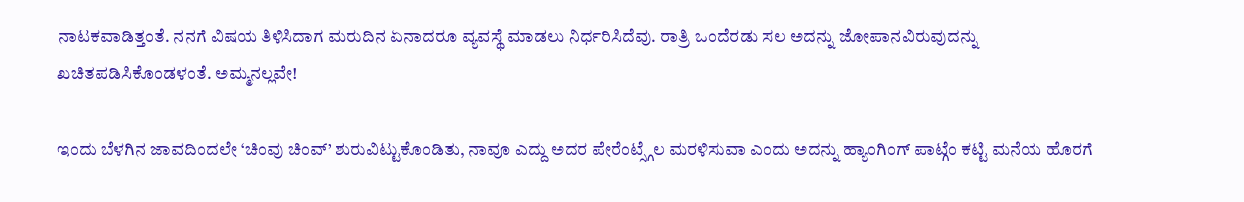ನಾಟಕವಾಡಿತ್ತಂತೆ. ನನಗೆ ವಿಷಯ ತಿಳಿಸಿದಾಗ ಮರುದಿನ ಏನಾದರೂ ವ್ಯವಸ್ಥೆ ಮಾಡಲು ನಿರ್ಧರಿಸಿದೆವು. ರಾತ್ರಿ ಒಂದೆರಡು ಸಲ ಅದನ್ನು ಜೋಪಾನವಿರುವುದನ್ನು ಖಚಿತಪಡಿಸಿಕೊಂಡಳಂತೆ. ಅಮ್ಮನಲ್ಲವೇ!

ಇಂದು ಬೆಳಗಿನ ಜಾವದಿಂದಲೇ ‘ಚಿಂವು ಚಿಂವ್’ ಶುರುವಿಟ್ಟುಕೊಂಡಿತು, ನಾವೂ ಎದ್ದು ಅದರ ಪೇರೆಂಟ್ಸ್ಗೆಲ ಮರಳಿಸುವಾ ಎಂದು ಅದನ್ನು ಹ್ಯಾಂಗಿಂಗ್ ಪಾಟ್ಗೆಂ ಕಟ್ಟಿ ಮನೆಯ ಹೊರಗೆ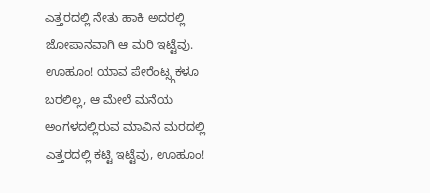ಎತ್ತರದಲ್ಲಿ ನೇತು ಹಾಕಿ ಅದರಲ್ಲಿ ಜೋಪಾನವಾಗಿ ಆ ಮರಿ ಇಟ್ಟೆವು. ಊಹೂಂ! ಯಾವ ಪೇರೆಂಟ್ಸ್ಗಕಳೂ ಬರಲಿಲ್ಲ, ಆ ಮೇಲೆ ಮನೆಯ ಅಂಗಳದಲ್ಲಿರುವ ಮಾವಿನ ಮರದಲ್ಲಿ ಎತ್ತರದಲ್ಲಿ ಕಟ್ಟಿ ಇಟ್ಟೆವು, ಊಹೂಂ!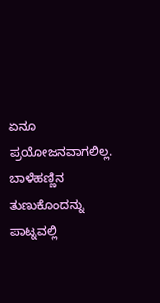ಏನೂ ಪ್ರಯೋಜನವಾಗಲಿಲ್ಲ. ಬಾಳೆಹಣ್ಣಿನ ತುಣುಕೊಂದನ್ನು ಪಾಟ್ನವಲ್ಲಿ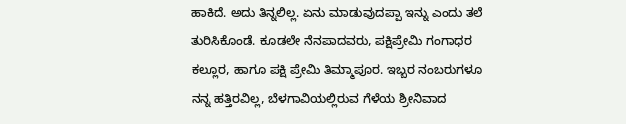ಹಾಕಿದೆ. ಅದು ತಿನ್ನಲಿಲ್ಲ. ಏನು ಮಾಡುವುದಪ್ಪಾ ಇನ್ನು ಎಂದು ತಲೆ ತುರಿಸಿಕೊಂಡೆ. ಕೂಡಲೇ ನೆನಪಾದವರು, ಪಕ್ಷಿಪ್ರೇಮಿ ಗಂಗಾಧರ ಕಲ್ಲೂರ, ಹಾಗೂ ಪಕ್ಷಿ ಪ್ರೇಮಿ ತಿಮ್ಮಾಪೂರ. ಇಬ್ಬರ ನಂಬರುಗಳೂ ನನ್ನ ಹತ್ತಿರವಿಲ್ಲ, ಬೆಳಗಾವಿಯಲ್ಲಿರುವ ಗೆಳೆಯ ಶ್ರೀನಿವಾದ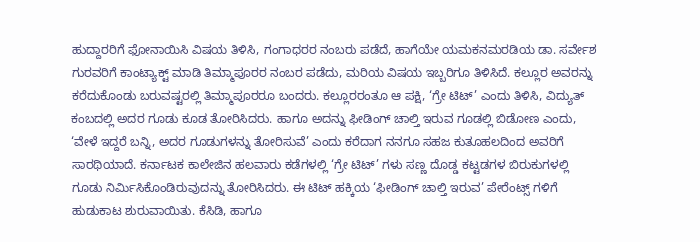ಹುದ್ದಾರರಿಗೆ ಫೋನಾಯಿಸಿ ವಿಷಯ ತಿಳಿಸಿ, ಗಂಗಾಧರರ ನಂಬರು ಪಡೆದೆ, ಹಾಗೆಯೇ ಯಮಕನಮರಡಿಯ ಡಾ. ಸರ್ವೇಶ ಗುರವರಿಗೆ ಕಾಂಟ್ಯಾಕ್ಟ್ ಮಾಡಿ ತಿಮ್ಮಾಪೂರರ ನಂಬರ ಪಡೆದು, ಮರಿಯ ವಿಷಯ ಇಬ್ಬರಿಗೂ ತಿಳಿಸಿದೆ. ಕಲ್ಲೂರ ಅವರನ್ನು ಕರೆದುಕೊಂಡು ಬರುವಷ್ಟರಲ್ಲಿ ತಿಮ್ಮಾಪೂರರೂ ಬಂದರು. ಕಲ್ಲೂರರಂತೂ ಆ ಪಕ್ಷಿ, ‘ಗ್ರೇ ಟಿಟ್’ ಎಂದು ತಿಳಿಸಿ, ವಿದ್ಯುತ್ ಕಂಬದಲ್ಲಿ ಅದರ ಗೂಡು ಕೂಡ ತೋರಿಸಿದರು. ಹಾಗೂ ಅದನ್ನು ಫೀಡಿಂಗ್ ಚಾಲ್ತಿ ಇರುವ ಗೂಡಲ್ಲಿ ಬಿಡೋಣ ಎಂದು, ‘ವೇಳೆ ಇದ್ದರೆ ಬನ್ನಿ, ಅದರ ಗೂಡುಗಳನ್ನು ತೋರಿಸುವೆ’ ಎಂದು ಕರೆದಾಗ ನನಗೂ ಸಹಜ ಕುತೂಹಲದಿಂದ ಅವರಿಗೆ ಸಾರಥಿಯಾದೆ. ಕರ್ನಾಟಕ ಕಾಲೇಜಿನ ಹಲವಾರು ಕಡೆಗಳಲ್ಲಿ ‘ಗ್ರೇ ಟಿಟ್’ ಗಳು ಸಣ್ಣ ದೊಡ್ಡ ಕಟ್ಟಡಗಳ ಬಿರುಕುಗಳಲ್ಲಿ ಗೂಡು ನಿರ್ಮಿಸಿಕೊಂಡಿರುವುದನ್ನು ತೋರಿಸಿದರು. ಈ ಟಿಟ್ ಹಕ್ಕಿಯ ‘ಫೀಡಿಂಗ್ ಚಾಲ್ತಿ ಇರುವ’ ಪೇರೆಂಟ್ಸ್ ಗಳಿಗೆ ಹುಡುಕಾಟ ಶುರುವಾಯಿತು. ಕೆಸಿಡಿ, ಹಾಗೂ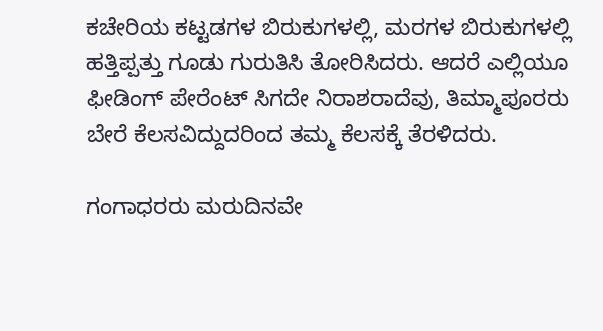ಕಚೇರಿಯ ಕಟ್ಟಡಗಳ ಬಿರುಕುಗಳಲ್ಲಿ, ಮರಗಳ ಬಿರುಕುಗಳಲ್ಲಿ ಹತ್ತಿಪ್ಪತ್ತು ಗೂಡು ಗುರುತಿಸಿ ತೋರಿಸಿದರು. ಆದರೆ ಎಲ್ಲಿಯೂ ಫೀಡಿಂಗ್ ಪೇರೆಂಟ್ ಸಿಗದೇ ನಿರಾಶರಾದೆವು, ತಿಮ್ಮಾಪೂರರು ಬೇರೆ ಕೆಲಸವಿದ್ದುದರಿಂದ ತಮ್ಮ ಕೆಲಸಕ್ಕೆ ತೆರಳಿದರು.

ಗಂಗಾಧರರು ಮರುದಿನವೇ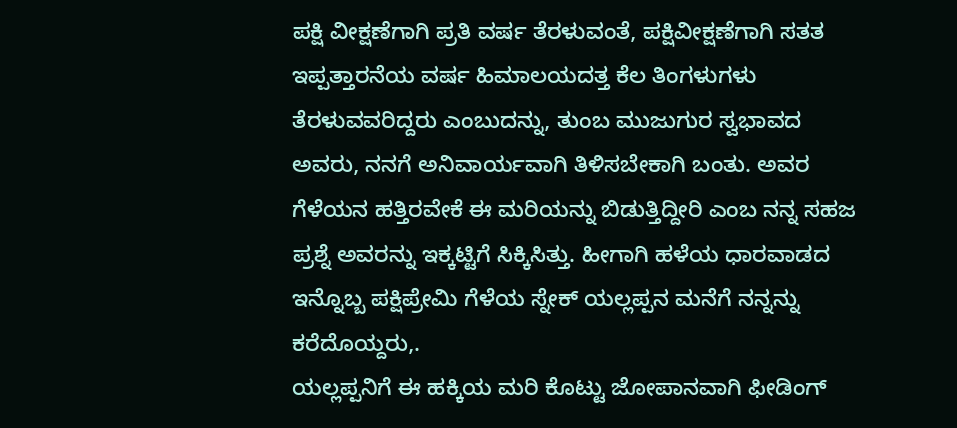ಪಕ್ಷಿ ವೀಕ್ಷಣೆಗಾಗಿ ಪ್ರತಿ ವರ್ಷ ತೆರಳುವಂತೆ, ಪಕ್ಷಿವೀಕ್ಷಣೆಗಾಗಿ ಸತತ ಇಪ್ಪತ್ತಾರನೆಯ ವರ್ಷ ಹಿಮಾಲಯದತ್ತ ಕೆಲ ತಿಂಗಳುಗಳು ತೆರಳುವವರಿದ್ದರು ಎಂಬುದನ್ನು, ತುಂಬ ಮುಜುಗುರ ಸ್ವಭಾವದ ಅವರು, ನನಗೆ ಅನಿವಾರ್ಯವಾಗಿ ತಿಳಿಸಬೇಕಾಗಿ ಬಂತು. ಅವರ ಗೆಳೆಯನ ಹತ್ತಿರವೇಕೆ ಈ ಮರಿಯನ್ನು ಬಿಡುತ್ತಿದ್ದೀರಿ ಎಂಬ ನನ್ನ ಸಹಜ ಪ್ರಶ್ನೆ ಅವರನ್ನು ಇಕ್ಕಟ್ಟಿಗೆ ಸಿಕ್ಕಿಸಿತ್ತು. ಹೀಗಾಗಿ ಹಳೆಯ ಧಾರವಾಡದ ಇನ್ನೊಬ್ಬ ಪಕ್ಷಿಪ್ರೇಮಿ ಗೆಳೆಯ ಸ್ನೇಕ್ ಯಲ್ಲಪ್ಪನ ಮನೆಗೆ ನನ್ನನ್ನು ಕರೆದೊಯ್ದರು,.
ಯಲ್ಲಪ್ಪನಿಗೆ ಈ ಹಕ್ಕಿಯ ಮರಿ ಕೊಟ್ಟು ಜೋಪಾನವಾಗಿ ಫೀಡಿಂಗ್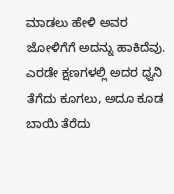ಮಾಡಲು ಹೇಳಿ ಅವರ ಜೋಳಿಗೆಗೆ ಅದನ್ನು ಹಾಕಿದೆವು. ಎರಡೇ ಕ್ಷಣಗಳಲ್ಲಿ ಅದರ ಧ್ವನಿ ತೆಗೆದು ಕೂಗಲು, ಅದೂ ಕೂಡ ಬಾಯಿ ತೆರೆದು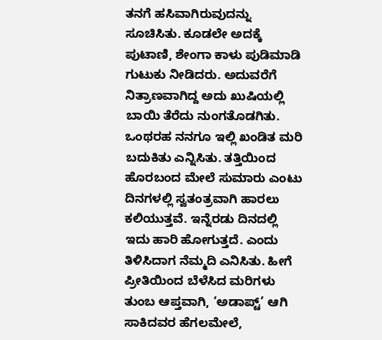ತನಗೆ ಹಸಿವಾಗಿರುವುದನ್ನು ಸೂಚಿಸಿತು. ಕೂಡಲೇ ಅದಕ್ಕೆ ಪುಟಾಣಿ, ಶೇಂಗಾ ಕಾಳು ಪುಡಿಮಾಡಿ ಗುಟುಕು ನೀಡಿದರು. ಅದುವರೆಗೆ ನಿತ್ರಾಣವಾಗಿದ್ದ ಅದು ಖುಷಿಯಲ್ಲಿ ಬಾಯಿ ತೆರೆದು ನುಂಗತೊಡಗಿತು. ಒಂಥರಹ ನನಗೂ ಇಲ್ಲಿ ಖಂಡಿತ ಮರಿ ಬದುಕಿತು ಎನ್ನಿಸಿತು. ತತ್ತಿಯಿಂದ ಹೊರಬಂದ ಮೇಲೆ ಸುಮಾರು ಎಂಟು ದಿನಗಳಲ್ಲಿ ಸ್ವತಂತ್ರವಾಗಿ ಹಾರಲು ಕಲಿಯುತ್ತವೆ. ಇನ್ನೆರಡು ದಿನದಲ್ಲಿ ಇದು ಹಾರಿ ಹೋಗುತ್ತದೆ. ಎಂದು ತಿಳಿಸಿದಾಗ ನೆಮ್ಮದಿ ಎನಿಸಿತು. ಹೀಗೆ ಪ್ರೀತಿಯಿಂದ ಬೆಳೆಸಿದ ಮರಿಗಳು ತುಂಬ ಆಪ್ತವಾಗಿ, ‘ಅಡಾಪ್ಟ್’ ಆಗಿ ಸಾಕಿದವರ ಹೆಗಲಮೇಲೆ,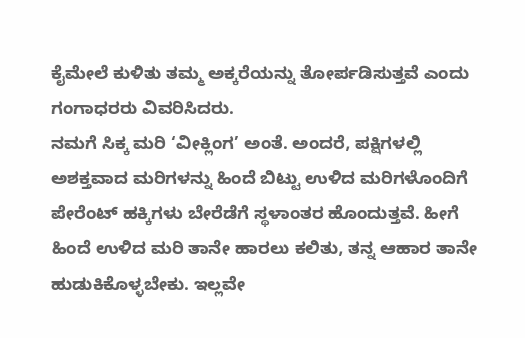ಕೈಮೇಲೆ ಕುಳಿತು ತಮ್ಮ ಅಕ್ಕರೆಯನ್ನು ತೋರ್ಪಡಿಸುತ್ತವೆ ಎಂದು ಗಂಗಾಧರರು ವಿವರಿಸಿದರು.
ನಮಗೆ ಸಿಕ್ಕ ಮರಿ ‘ವೀಕ್ಲಿಂಗ’ ಅಂತೆ. ಅಂದರೆ, ಪಕ್ಷಿಗಳಲ್ಲಿ ಅಶಕ್ತವಾದ ಮರಿಗಳನ್ನು ಹಿಂದೆ ಬಿಟ್ಟು ಉಳಿದ ಮರಿಗಳೊಂದಿಗೆ ಪೇರೆಂಟ್ ಹಕ್ಕಿಗಳು ಬೇರೆಡೆಗೆ ಸ್ಥಳಾಂತರ ಹೊಂದುತ್ತವೆ. ಹೀಗೆ ಹಿಂದೆ ಉಳಿದ ಮರಿ ತಾನೇ ಹಾರಲು ಕಲಿತು, ತನ್ನ ಆಹಾರ ತಾನೇ ಹುಡುಕಿಕೊಳ್ಳಬೇಕು. ಇಲ್ಲವೇ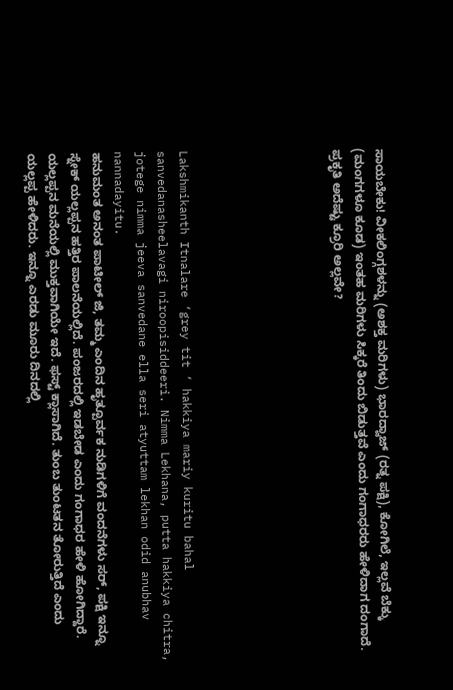ಸಾಯಬೇಕು! ವೀಕಲಿಂಗ್ಗಶಳನ್ನು (ಅಶಕ್ತ ಮರಿಗಳು) ಭಾರದ್ವಾಜ್ (ರತ್ನ ಪಕ್ಷಿ), ಕೋಗಿಲೆ, ಇಲ್ಲವೆ ಬೆಕ್ಕು (ಮಂಗಗಳೂ ಕೂಡ) ಇಂತಹ ಮರಿಗಳು ಸಿಕ್ಕರೆ ತಿಂದು ಬಿಡುತ್ತವೆ ಎಂದು ಗಂಗಾಧರರು ಹೇಳಿದಾಗ ದಂಗಾದೆ. ಪ್ರಕೃತಿ ಅದೆಷ್ಟು ಕ್ರೂರಿ ಅಲ್ಲವೇ?






Lakshmikanth Itnalare ‘grey tit ‘ hakkiya mariy kuritu bahal sanvedanasheelavagi niroopisiddeeri. Nimma Lekhana, putta hakkiya chitra, jotege nimma jeeva sanvedane ella seri atyuttam lekhan odid anubhav nannadayitu.
ಹನುಮಂತ ಅನಂತ ಪಾಟೀಲ್ ಜಿ, ತಮ್ಮ ಎಂದಿನ ಹೃತ್ಪೂರ್ವಕ ನುಡಿಗಳಿಗೆ ವಂದನೆಗಳು ಸರ್, ಪಕ್ಷಿ ಇನ್ನೂ ಸ್ನೇಕ್ ಯಲ್ಲಪ್ಪನ ಹತ್ತಿರ ಪಾಲನೆಯಲ್ಲಿದೆ. ಪಂಜರದಲ್ಲಿ ಇಡಬೇಡ ಎಂದು ಗಂಗಾಧರ ಹೇಳಿ ಹೋಗಿದ್ದಾರೆ. ಯಲ್ಲಪ್ಪನ ಮನೆಯಲ್ಲಿ ಮುಕ್ತವಾಗಿಯೇ ಇದೆ. ಫಸ್ಟ್ ಕ್ಲಾಸಾಗಿದೆ. ತುಂಬ ತುಂಟತನ ತೋರುತ್ತಿದೆ ಎಂದು ಯಲ್ಲಪ್ಪ ಹೇಳಿದರು. ಇನ್ನೂ ಎರಡು ಮೂರು ದಿನದಲ್ಲಿ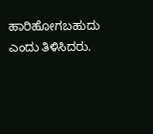ಹಾರಿಹೋಗಬಹುದು ಎಂದು ತಿಳಿಸಿದರು.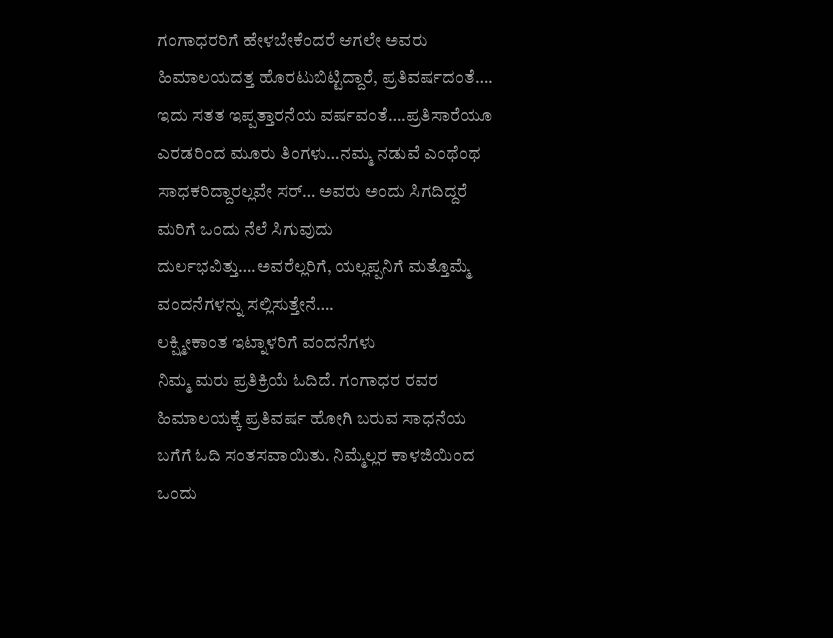ಗಂಗಾಧರರಿಗೆ ಹೇಳಬೇಕೆಂದರೆ ಆಗಲೇ ಅವರು ಹಿಮಾಲಯದತ್ತ ಹೊರಟುಬಿಟ್ಟಿದ್ದಾರೆ, ಪ್ರತಿವರ್ಷದಂತೆ…. ಇದು ಸತತ ಇಪ್ಪತ್ತಾರನೆಯ ವರ್ಷವಂತೆ….ಪ್ರತಿಸಾರೆಯೂ ಎರಡರಿಂದ ಮೂರು ತಿಂಗಳು…ನಮ್ಮ ನಡುವೆ ಎಂಥೆಂಥ ಸಾಧಕರಿದ್ದಾರಲ್ಲವೇ ಸರ್… ಅವರು ಅಂದು ಸಿಗದಿದ್ದರೆ ಮರಿಗೆ ಒಂದು ನೆಲೆ ಸಿಗುವುದು ದುರ್ಲಭವಿತ್ತು….ಅವರೆಲ್ಲರಿಗೆ, ಯಲ್ಲಪ್ಪನಿಗೆ ಮತ್ತೊಮ್ಮೆ ವಂದನೆಗಳನ್ನು ಸಲ್ಲಿಸುತ್ತೇನೆ….
ಲಕ್ಷ್ಮೀಕಾಂತ ಇಟ್ನಾಳರಿಗೆ ವಂದನೆಗಳು
ನಿಮ್ಮ ಮರು ಪ್ರತಿಕ್ರಿಯೆ ಓದಿದೆ. ಗಂಗಾಧರ ರವರ ಹಿಮಾಲಯಕ್ಕೆ ಪ್ರತಿವರ್ಷ ಹೋಗಿ ಬರುವ ಸಾಧನೆಯ ಬಗೆಗೆ ಓದಿ ಸಂತಸವಾಯಿತು. ನಿಮ್ಮೆಲ್ಲರ ಕಾಳಜಿಯಿಂದ ಒಂದು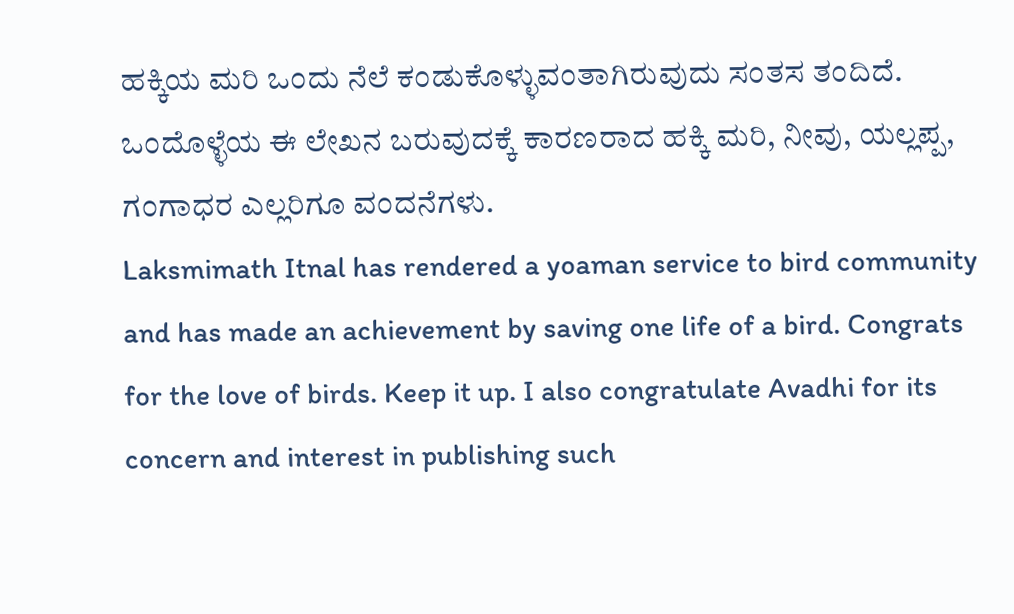ಹಕ್ಕಿಯ ಮರಿ ಒಂದು ನೆಲೆ ಕಂಡುಕೊಳ್ಳುವಂತಾಗಿರುವುದು ಸಂತಸ ತಂದಿದೆ. ಒಂದೊಳ್ಳೆಯ ಈ ಲೇಖನ ಬರುವುದಕ್ಕೆ ಕಾರಣರಾದ ಹಕ್ಕಿ ಮರಿ, ನೀವು, ಯಲ್ಲಪ್ಪ, ಗಂಗಾಧರ ಎಲ್ಲರಿಗೂ ವಂದನೆಗಳು.
Laksmimath Itnal has rendered a yoaman service to bird community and has made an achievement by saving one life of a bird. Congrats for the love of birds. Keep it up. I also congratulate Avadhi for its concern and interest in publishing such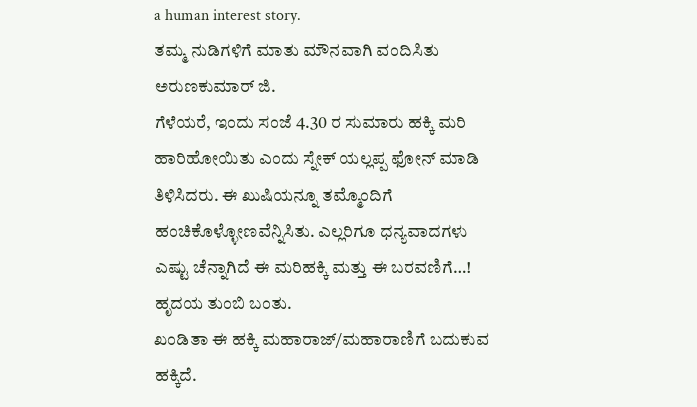a human interest story.
ತಮ್ಮ ನುಡಿಗಳಿಗೆ ಮಾತು ಮೌನವಾಗಿ ವಂದಿಸಿತು ಅರುಣಕುಮಾರ್ ಜಿ.
ಗೆಳೆಯರೆ, ಇಂದು ಸಂಜೆ 4.30 ರ ಸುಮಾರು ಹಕ್ಕಿ ಮರಿ ಹಾರಿಹೋಯಿತು ಎಂದು ಸ್ನೇಕ್ ಯಲ್ಲಪ್ಪ ಫೋನ್ ಮಾಡಿ ತಿಳಿಸಿದರು. ಈ ಖುಷಿಯನ್ನೂ ತಮ್ಮೊಂದಿಗೆ ಹಂಚಿಕೊಳ್ಳೋಣವೆನ್ನಿಸಿತು. ಎಲ್ಲರಿಗೂ ಧನ್ಯವಾದಗಳು
ಎಷ್ಟು ಚೆನ್ನಾಗಿದೆ ಈ ಮರಿಹಕ್ಕಿ ಮತ್ತು ಈ ಬರವಣಿಗೆ…!
ಹೃದಯ ತುಂಬಿ ಬಂತು.
ಖಂಡಿತಾ ಈ ಹಕ್ಕಿ ಮಹಾರಾಜ್/ಮಹಾರಾಣಿಗೆ ಬದುಕುವ ಹಕ್ಕಿದೆ.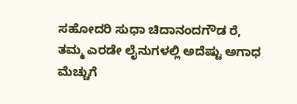ಸಹೋದರಿ ಸುಧಾ ಚಿದಾನಂದಗೌಡ ರೆ, ತಮ್ಮ ಎರಡೇ ಲೈನುಗಳಲ್ಲಿ ಅದೆಷ್ಟು ಅಗಾಧ ಮೆಚ್ಚುಗೆ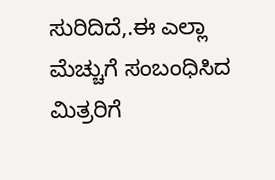ಸುರಿದಿದೆ,.ಈ ಎಲ್ಲಾ ಮೆಚ್ಚುಗೆ ಸಂಬಂಧಿಸಿದ ಮಿತ್ರರಿಗೆ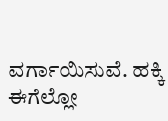ವರ್ಗಾಯಿಸುವೆ. ಹಕ್ಕಿ ಈಗೆಲ್ಲೋ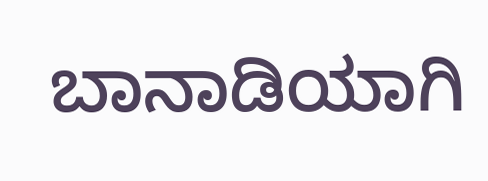ಬಾನಾಡಿಯಾಗಿ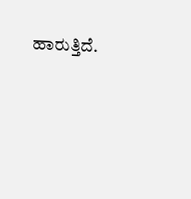ಹಾರುತ್ತಿದೆ.